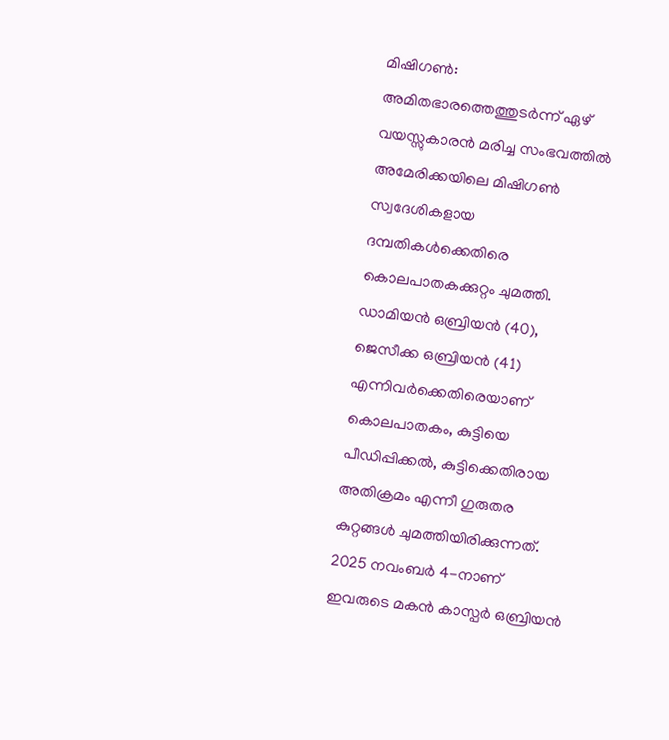മിഷിഗൺ: അമിതഭാരത്തെത്തുടർന്ന് ഏഴ് വയസ്സുകാരൻ മരിച്ച സംഭവത്തിൽ അമേരിക്കയിലെ മിഷിഗൺ സ്വദേശികളായ ദമ്പതികൾക്കെതിരെ കൊലപാതകക്കുറ്റം ചുമത്തി. ഡാമിയൻ ഒബ്രിയൻ (40), ജെസീക്ക ഒബ്രിയൻ (41) എന്നിവർക്കെതിരെയാണ് കൊലപാതകം, കുട്ടിയെ പീഡിപ്പിക്കൽ, കുട്ടിക്കെതിരായ അതിക്രമം എന്നീ ഗുരുതര കുറ്റങ്ങൾ ചുമത്തിയിരിക്കുന്നത്. 2025 നവംബർ 4-നാണ് ഇവരുടെ മകൻ കാസ്പർ ഒബ്രിയൻ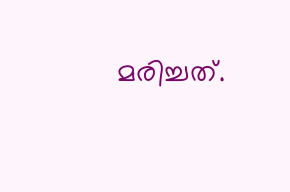മരിച്ചത്.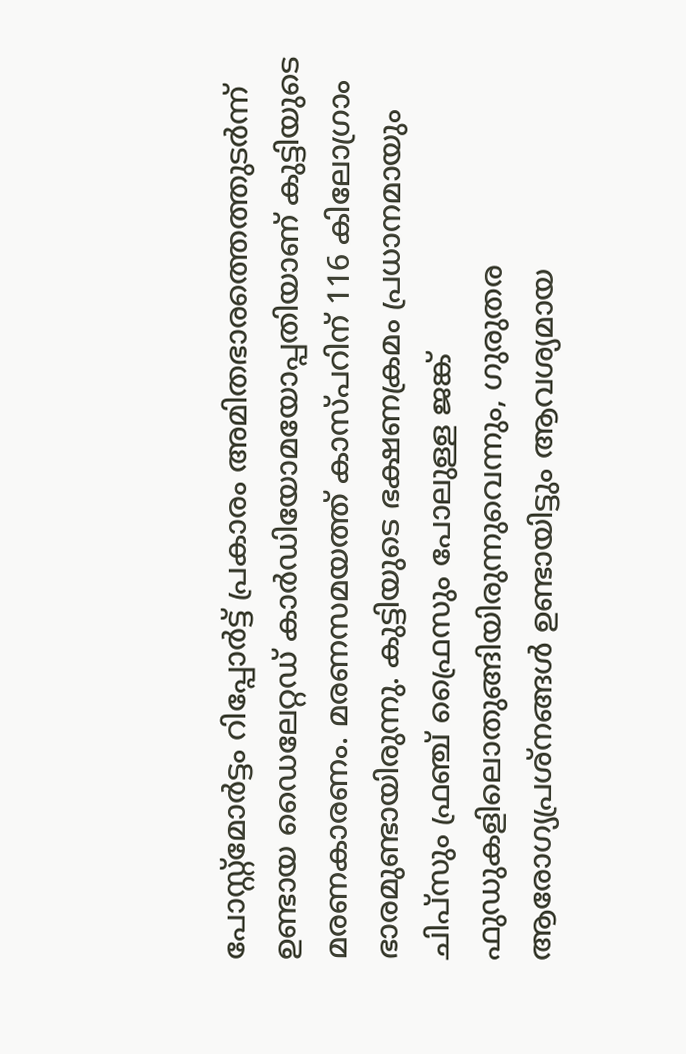പോസ്റ്റ്മോർട്ടം റിപ്പോർട്ട് പ്രകാരം അമിതഭാരത്തെത്തുടർന്ന് ഉണ്ടായ ഡൈലേറ്റഡ് കാർഡിയോമയോപ്പതിയാണ് കുട്ടിയുടെ മരണകാരണം. മരണസമയത്ത് കാസ്പറിന് 116 കിലോഗ്രാം ഭാരമുണ്ടായിരുന്നു. കുട്ടിയുടെ ഭക്ഷണക്രമം പ്രധാനമായും ചിപ്സും ഫ്രഞ്ച് ഫ്രൈസും പോലുള്ള ജങ്ക് ഫുഡുകളിലൊതുങ്ങിയിരുന്നുവെന്നും, ഗുരുതര ആരോഗ്യപ്രശ്നങ്ങൾ ഉണ്ടായിട്ടും ആവശ്യമായ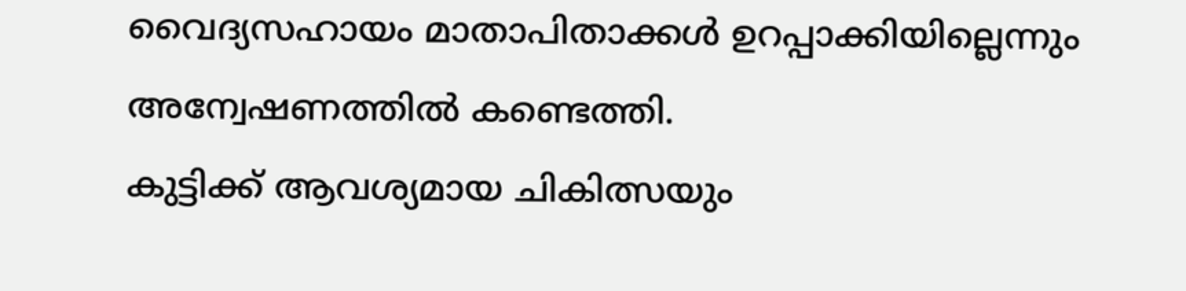വൈദ്യസഹായം മാതാപിതാക്കൾ ഉറപ്പാക്കിയില്ലെന്നും അന്വേഷണത്തിൽ കണ്ടെത്തി.
കുട്ടിക്ക് ആവശ്യമായ ചികിത്സയും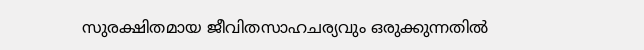സുരക്ഷിതമായ ജീവിതസാഹചര്യവും ഒരുക്കുന്നതിൽ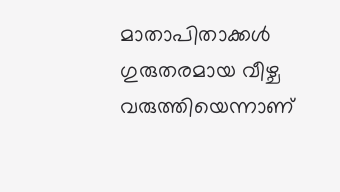മാതാപിതാക്കൾ ഗുരുതരമായ വീഴ്ച വരുത്തിയെന്നാണ്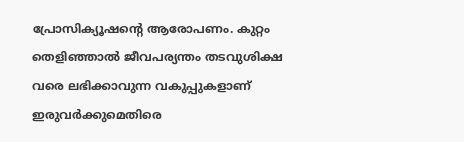പ്രോസിക്യൂഷന്റെ ആരോപണം. കുറ്റം തെളിഞ്ഞാൽ ജീവപര്യന്തം തടവുശിക്ഷ വരെ ലഭിക്കാവുന്ന വകുപ്പുകളാണ് ഇരുവർക്കുമെതിരെ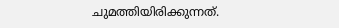ചുമത്തിയിരിക്കുന്നത്.